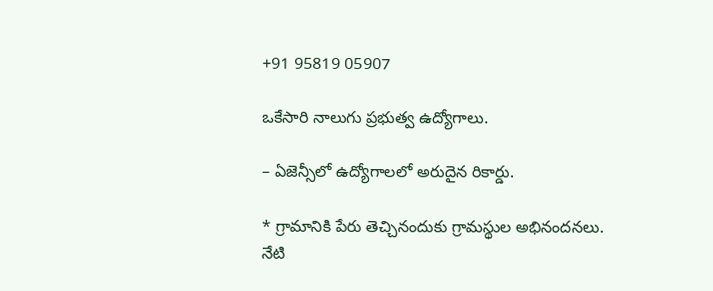+91 95819 05907

ఒకేసారి నాలుగు ప్రభుత్వ ఉద్యోగాలు.

– ఏజెన్సీలో ఉద్యోగాలలో అరుదైన రికార్డు.

* గ్రామానికి పేరు తెచ్చినందుకు గ్రామస్థుల అభినందనలు.
నేటి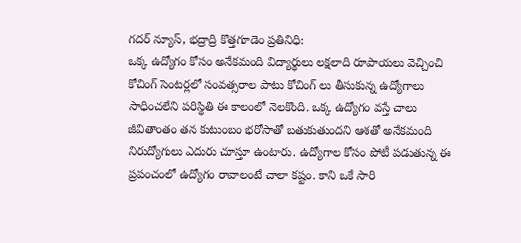గదర్ న్యూస్, భద్రాద్రి కొత్తగూడెం ప్రతినిధి:
ఒక్క ఉద్యోగం కోసం అనేకమంది విద్యార్థులు లక్షలాది రూపాయలు వెచ్చించి కోచింగ్ సెంటర్లలో సంవత్సరాల పాటు కోచింగ్ లు తీసుకున్న ఉద్యోగాలు సాధించలేని పరిస్థితి ఈ కాలంలో నెలకొంది. ఒక్క ఉద్యోగం వస్తే చాలు జీవితాంతం తన కుటుంబం భరోసాతో బతుకుతుందని ఆశతో అనేకమంది నిరుద్యోగులు ఎదురు చూస్తూ ఉంటారు. ఉద్యోగాల కోసం పోటీ పడుతున్న ఈ ప్రపంచంలో ఉద్యోగం రావాలంటే చాలా కష్టం. కాని ఒకే సారి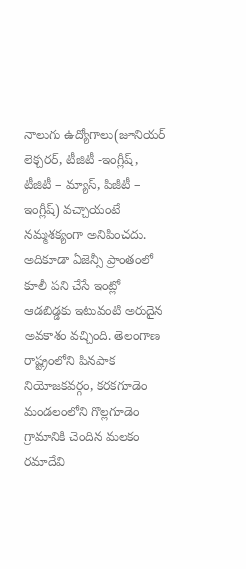నాలుగు ఉద్యోగాలు(జూనియర్ లెక్చరర్, టీజిటీ -ఇంగ్లీష్, టీజిటీ – మ్యాస్, పిజీటీ – ఇంగ్లీష్) వచ్చాయంటే నమ్మశక్యంగా అనిపించదు. అదికూడా ఏజెన్సీ ప్రాంతంలో కూలీ పని చేసే ఇంట్లో ఆడబిడ్డకు ఇటువంటి అరుదైన అవకాశం వచ్చింది. తెలంగాణ రాష్ట్రంలోని పినపాక నియోజకవర్గం, కరకగూడెం మండలంలోని గొల్లగూడెం గ్రామానికి చెందిన మలకం రమాదేవి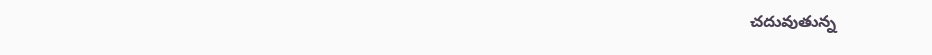చదువుతున్న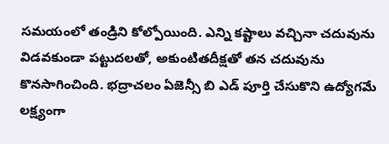సమయంలో తండ్రిని కోల్పోయింది. ఎన్ని కష్టాలు వచ్చినా చదువును విడవకుండా పట్టుదలతో, అకుంటితదీక్షతో తన చదువును కొనసాగించింది. భద్రాచలం ఏజెన్సీ బి ఎడ్ పూర్తి చేసుకొని ఉద్యోగమే లక్ష్యంగా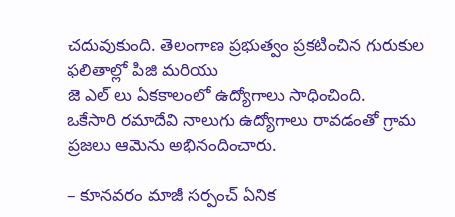చదువుకుంది. తెలంగాణ ప్రభుత్వం ప్రకటించిన గురుకుల ఫలితాల్లో పిజి మరియు
జె ఎల్ లు ఏకకాలంలో ఉద్యోగాలు సాధించింది.
ఒకేసారి రమాదేవి నాలుగు ఉద్యోగాలు రావడంతో గ్రామ ప్రజలు ఆమెను అభినందించారు.

– కూనవరం మాజీ సర్పంచ్ ఏనిక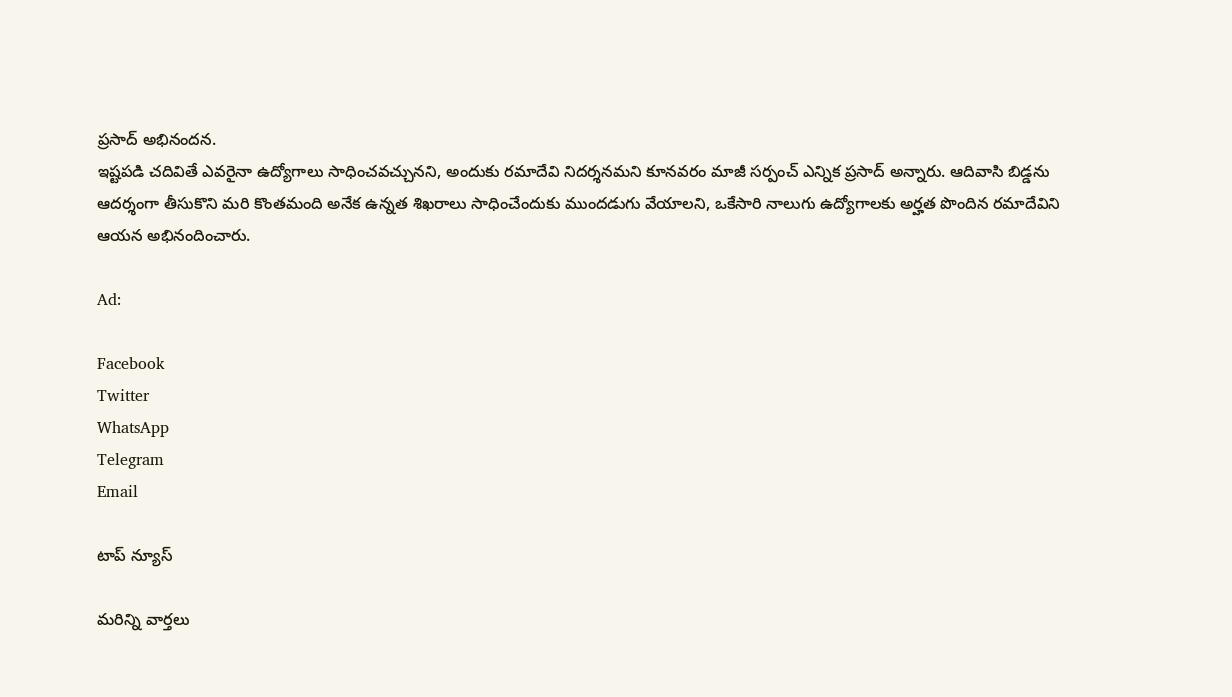ప్రసాద్ అభినందన.
ఇష్టపడి చదివితే ఎవరైనా ఉద్యోగాలు సాధించవచ్చునని, అందుకు రమాదేవి నిదర్శనమని కూనవరం మాజీ సర్పంచ్ ఎన్నిక ప్రసాద్ అన్నారు. ఆదివాసి బిడ్డను ఆదర్శంగా తీసుకొని మరి కొంతమంది అనేక ఉన్నత శిఖరాలు సాధించేందుకు ముందడుగు వేయాలని, ఒకేసారి నాలుగు ఉద్యోగాలకు అర్హత పొందిన రమాదేవిని ఆయన అభినందించారు.

Ad:

Facebook
Twitter
WhatsApp
Telegram
Email

టాప్ న్యూస్

మరిన్ని వార్తలు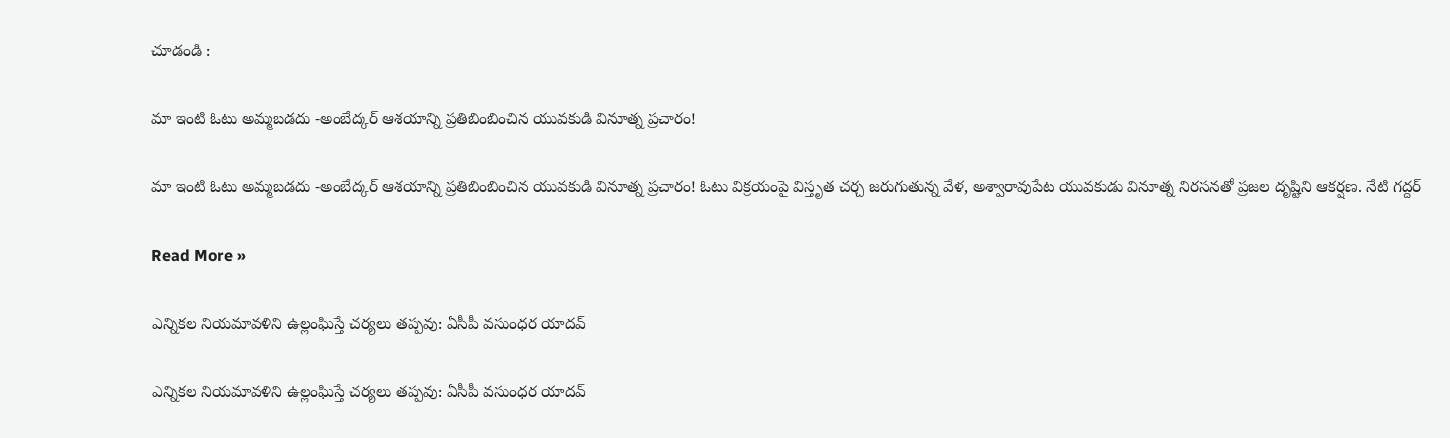చూడండి :

మా ఇంటి ఓటు అమ్మబడదు -అంబేద్కర్ ఆశయాన్ని ప్రతిబింబించిన యువకుడి వినూత్న ప్రచారం!

మా ఇంటి ఓటు అమ్మబడదు -అంబేద్కర్ ఆశయాన్ని ప్రతిబింబించిన యువకుడి వినూత్న ప్రచారం! ఓటు విక్రయంపై విస్తృత చర్చ జరుగుతున్న వేళ, అశ్వారావుపేట యువకుడు వినూత్న నిరసనతో ప్రజల దృష్టిని ఆకర్షణ. నేటి గద్దర్

Read More »

ఎన్నికల నియమావళిని ఉల్లంఘిస్తే చర్యలు తప్పవు: ఏసీపీ వసుంధర యాదవ్

ఎన్నికల నియమావళిని ఉల్లంఘిస్తే చర్యలు తప్పవు: ఏసీపీ వసుంధర యాదవ్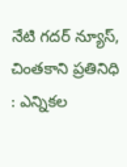నేటి గదర్ న్యూస్, చింతకాని ప్రతినిధి : ఎన్నికల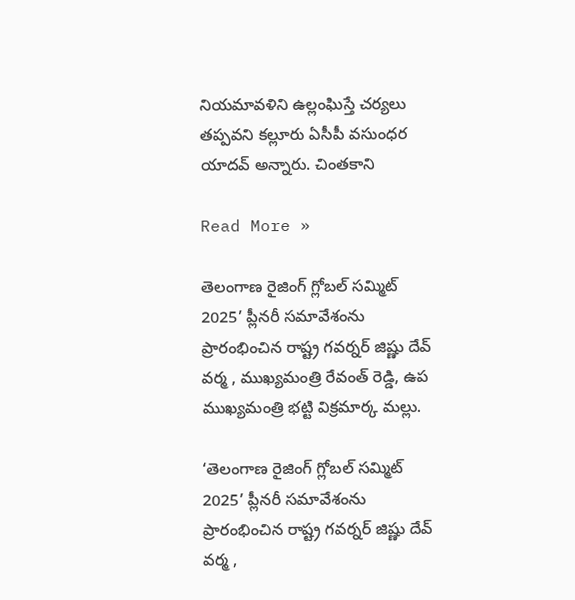నియమావళిని ఉల్లంఘిస్తే చర్యలు తప్పవని కల్లూరు ఏసీపీ వసుంధర యాదవ్ అన్నారు. చింతకాని

Read More »

తెలంగాణ రైజింగ్ గ్లోబల్ సమ్మిట్ 2025’ ప్లీనరీ సమావేశంను ప్రారంభించిన రాష్ట్ర గవర్నర్ జిష్ణు దేవ్ వర్మ , ముఖ్యమంత్రి రేవంత్ రెడ్డి, ఉప ముఖ్యమంత్రి భట్టి విక్రమార్క మల్లు.

‘తెలంగాణ రైజింగ్ గ్లోబల్ సమ్మిట్ 2025’ ప్లీనరీ సమావేశంను ప్రారంభించిన రాష్ట్ర గవర్నర్ జిష్ణు దేవ్ వర్మ ,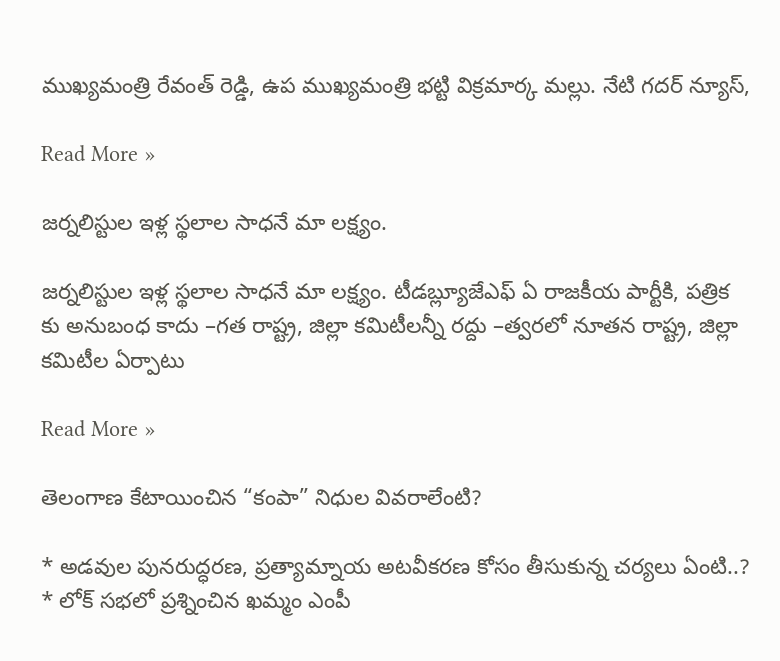ముఖ్యమంత్రి రేవంత్ రెడ్డి, ఉప ముఖ్యమంత్రి భట్టి విక్రమార్క మల్లు. నేటి గదర్ న్యూస్,

Read More »

జర్నలిస్టుల ఇళ్ల స్థలాల సాధనే మా లక్ష్యం.

జర్నలిస్టుల ఇళ్ల స్థలాల సాధనే మా లక్ష్యం. టీడబ్ల్యూజేఎఫ్ ఏ రాజకీయ పార్టీకి, పత్రిక కు అనుబంధ కాదు –గత రాష్ట్ర, జిల్లా కమిటీలన్నీ రద్దు –త్వరలో నూతన రాష్ట్ర, జిల్లా కమిటీల ఏర్పాటు

Read More »

తెలంగాణ కేటాయించిన “కంపా” నిధుల వివరాలేంటి?

* అడవుల పునరుద్ధరణ, ప్రత్యామ్నాయ అటవీకరణ కోసం తీసుకున్న చర్యలు ఏంటి..? * లోక్ సభలో ప్రశ్నించిన ఖమ్మం ఎంపీ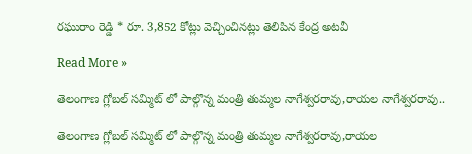రఘురాం రెడ్డి * రూ. 3,852 కోట్లు వెచ్చించినట్లు తెలిపిన కేంద్ర అటవీ

Read More »

తెలంగాణ గ్లోబల్ సమ్మిట్ లో పాల్గొన్న మంత్రి తుమ్మల నాగేశ్వరరావు,రాయల నాగేశ్వరరావు..

తెలంగాణ గ్లోబల్ సమ్మిట్ లో పాల్గొన్న మంత్రి తుమ్మల నాగేశ్వరరావు,రాయల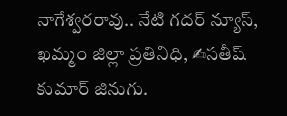నాగేశ్వరరావు.. నేటి గదర్ న్యూస్, ఖమ్మం జిల్లా ప్రతినిధి, ✍సతీష్ కుమార్ జినుగు.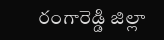రంగారెడ్డి జిల్లా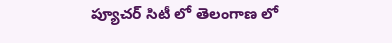ప్యూచర్ సిటీ లో తెలంగాణ లో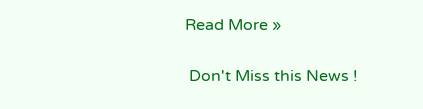Read More »

 Don't Miss this News !